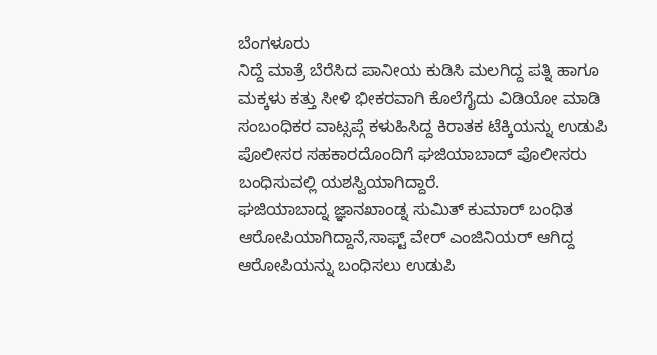ಬೆಂಗಳೂರು
ನಿದ್ದೆ ಮಾತ್ರೆ ಬೆರೆಸಿದ ಪಾನೀಯ ಕುಡಿಸಿ ಮಲಗಿದ್ದ ಪತ್ನಿ ಹಾಗೂ ಮಕ್ಕಳು ಕತ್ತು ಸೀಳಿ ಭೀಕರವಾಗಿ ಕೊಲೆಗೈದು ವಿಡಿಯೋ ಮಾಡಿ ಸಂಬಂಧಿಕರ ವಾಟ್ಸಪ್ಗೆ ಕಳುಹಿಸಿದ್ದ ಕಿರಾತಕ ಟೆಕ್ಕಿಯನ್ನು ಉಡುಪಿ ಪೊಲೀಸರ ಸಹಕಾರದೊಂದಿಗೆ ಘಜಿಯಾಬಾದ್ ಪೊಲೀಸರು ಬಂಧಿಸುವಲ್ಲಿ ಯಶಸ್ವಿಯಾಗಿದ್ದಾರೆ.
ಘಜಿಯಾಬಾದ್ನ ಜ್ಞಾನಖಾಂಡ್ನ ಸುಮಿತ್ ಕುಮಾರ್ ಬಂಧಿತ ಆರೋಪಿಯಾಗಿದ್ದಾನೆ,ಸಾಫ್ಟ್ ವೇರ್ ಎಂಜಿನಿಯರ್ ಆಗಿದ್ದ ಆರೋಪಿಯನ್ನು ಬಂಧಿಸಲು ಉಡುಪಿ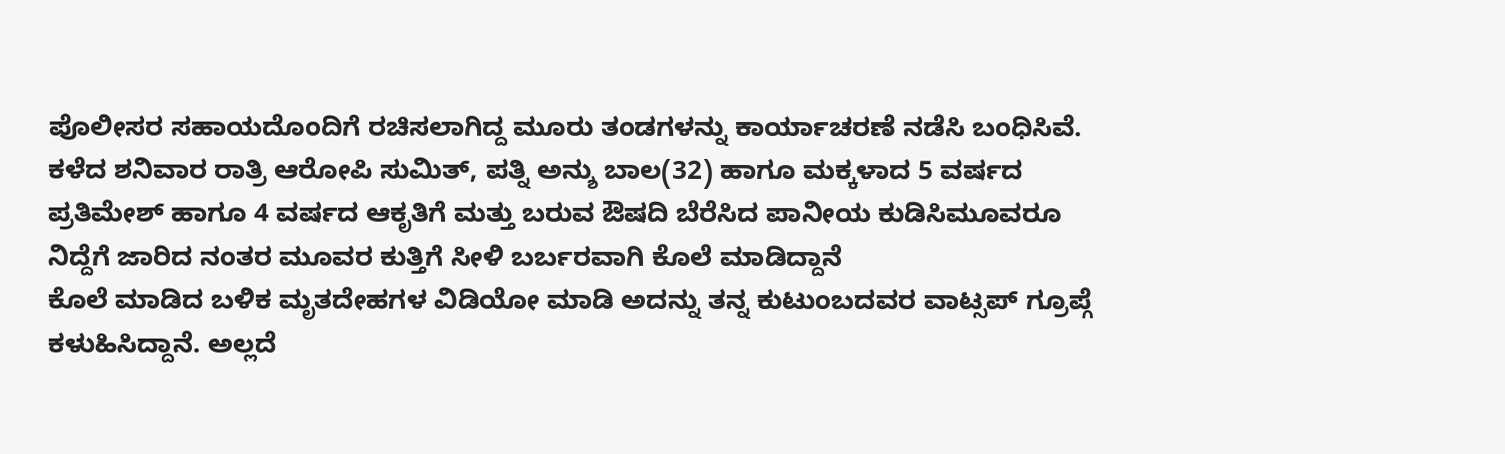ಪೊಲೀಸರ ಸಹಾಯದೊಂದಿಗೆ ರಚಿಸಲಾಗಿದ್ದ ಮೂರು ತಂಡಗಳನ್ನು ಕಾರ್ಯಾಚರಣೆ ನಡೆಸಿ ಬಂಧಿಸಿವೆ.
ಕಳೆದ ಶನಿವಾರ ರಾತ್ರಿ ಆರೋಪಿ ಸುಮಿತ್, ಪತ್ನಿ ಅನ್ಶು ಬಾಲ(32) ಹಾಗೂ ಮಕ್ಕಳಾದ 5 ವರ್ಷದ ಪ್ರತಿಮೇಶ್ ಹಾಗೂ 4 ವರ್ಷದ ಆಕೃತಿಗೆ ಮತ್ತು ಬರುವ ಔಷದಿ ಬೆರೆಸಿದ ಪಾನೀಯ ಕುಡಿಸಿಮೂವರೂ ನಿದ್ದೆಗೆ ಜಾರಿದ ನಂತರ ಮೂವರ ಕುತ್ತಿಗೆ ಸೀಳಿ ಬರ್ಬರವಾಗಿ ಕೊಲೆ ಮಾಡಿದ್ದಾನೆ
ಕೊಲೆ ಮಾಡಿದ ಬಳಿಕ ಮೃತದೇಹಗಳ ವಿಡಿಯೋ ಮಾಡಿ ಅದನ್ನು ತನ್ನ ಕುಟುಂಬದವರ ವಾಟ್ಸಪ್ ಗ್ರೂಪ್ಗೆ ಕಳುಹಿಸಿದ್ದಾನೆ. ಅಲ್ಲದೆ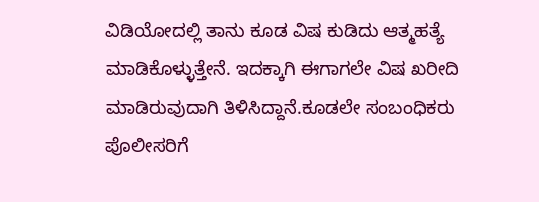ವಿಡಿಯೋದಲ್ಲಿ ತಾನು ಕೂಡ ವಿಷ ಕುಡಿದು ಆತ್ಮಹತ್ಯೆ ಮಾಡಿಕೊಳ್ಳುತ್ತೇನೆ. ಇದಕ್ಕಾಗಿ ಈಗಾಗಲೇ ವಿಷ ಖರೀದಿ ಮಾಡಿರುವುದಾಗಿ ತಿಳಿಸಿದ್ದಾನೆ.ಕೂಡಲೇ ಸಂಬಂಧಿಕರು ಪೊಲೀಸರಿಗೆ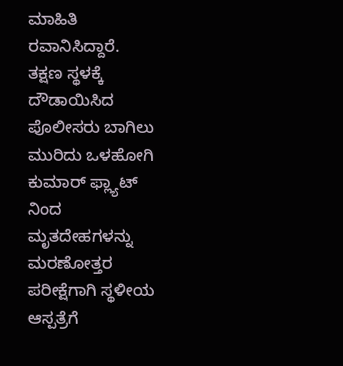ಮಾಹಿತಿ ರವಾನಿಸಿದ್ದಾರೆ.
ತಕ್ಷಣ ಸ್ಥಳಕ್ಕೆ ದೌಡಾಯಿಸಿದ ಪೊಲೀಸರು ಬಾಗಿಲು ಮುರಿದು ಒಳಹೋಗಿ ಕುಮಾರ್ ಫ್ಲ್ಯಾಟ್ ನಿಂದ ಮೃತದೇಹಗಳನ್ನು ಮರಣೋತ್ತರ ಪರೀಕ್ಷೆಗಾಗಿ ಸ್ಥಳೀಯ ಆಸ್ಪತ್ರೆಗೆ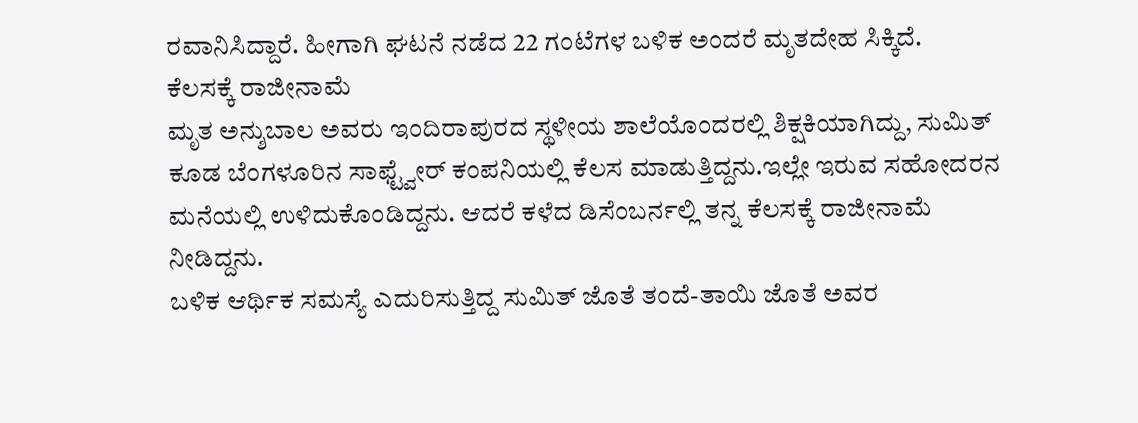ರವಾನಿಸಿದ್ದಾರೆ. ಹೀಗಾಗಿ ಘಟನೆ ನಡೆದ 22 ಗಂಟೆಗಳ ಬಳಿಕ ಅಂದರೆ ಮೃತದೇಹ ಸಿಕ್ಕಿದೆ.
ಕೆಲಸಕ್ಕೆ ರಾಜೀನಾಮೆ
ಮೃತ ಅನ್ಶುಬಾಲ ಅವರು ಇಂದಿರಾಪುರದ ಸ್ಥಳೀಯ ಶಾಲೆಯೊಂದರಲ್ಲಿ ಶಿಕ್ಷಕಿಯಾಗಿದ್ದು, ಸುಮಿತ್ ಕೂಡ ಬೆಂಗಳೂರಿನ ಸಾಫ್ಟ್ವೇರ್ ಕಂಪನಿಯಲ್ಲಿ ಕೆಲಸ ಮಾಡುತ್ತಿದ್ದನು.ಇಲ್ಲೇ ಇರುವ ಸಹೋದರನ ಮನೆಯಲ್ಲಿ ಉಳಿದುಕೊಂಡಿದ್ದನು. ಆದರೆ ಕಳೆದ ಡಿಸೆಂಬರ್ನಲ್ಲಿ ತನ್ನ ಕೆಲಸಕ್ಕೆ ರಾಜೀನಾಮೆ ನೀಡಿದ್ದನು.
ಬಳಿಕ ಆರ್ಥಿಕ ಸಮಸ್ಯೆ ಎದುರಿಸುತ್ತಿದ್ದ ಸುಮಿತ್ ಜೊತೆ ತಂದೆ-ತಾಯಿ ಜೊತೆ ಅವರ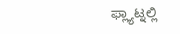ಫ್ಲ್ಯಾಟ್ನಲ್ಲಿ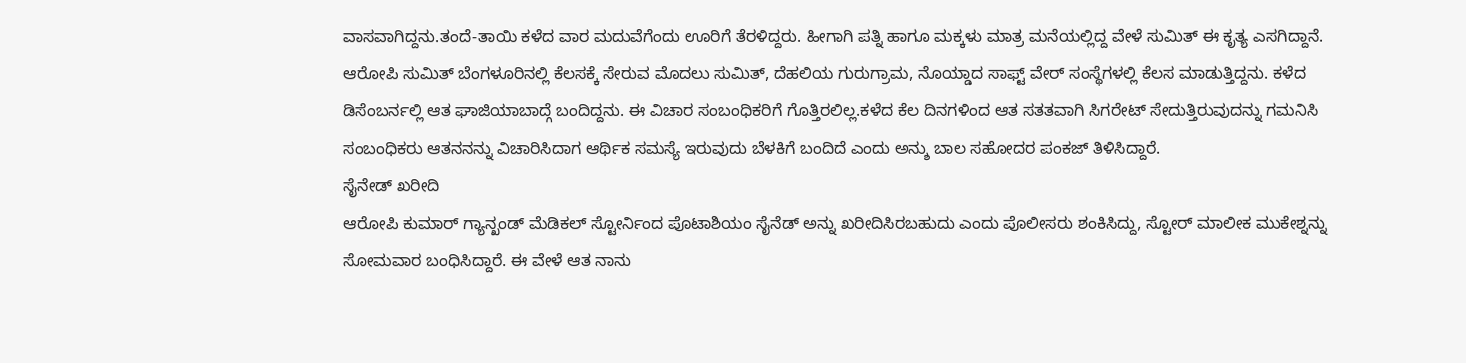ವಾಸವಾಗಿದ್ದನು.ತಂದೆ-ತಾಯಿ ಕಳೆದ ವಾರ ಮದುವೆಗೆಂದು ಊರಿಗೆ ತೆರಳಿದ್ದರು. ಹೀಗಾಗಿ ಪತ್ನಿ ಹಾಗೂ ಮಕ್ಕಳು ಮಾತ್ರ ಮನೆಯಲ್ಲಿದ್ದ ವೇಳೆ ಸುಮಿತ್ ಈ ಕೃತ್ಯ ಎಸಗಿದ್ದಾನೆ.
ಆರೋಪಿ ಸುಮಿತ್ ಬೆಂಗಳೂರಿನಲ್ಲಿ ಕೆಲಸಕ್ಕೆ ಸೇರುವ ಮೊದಲು ಸುಮಿತ್, ದೆಹಲಿಯ ಗುರುಗ್ರಾಮ, ನೊಯ್ಡಾದ ಸಾಫ್ಟ್ ವೇರ್ ಸಂಸ್ಥೆಗಳಲ್ಲಿ ಕೆಲಸ ಮಾಡುತ್ತಿದ್ದನು. ಕಳೆದ ಡಿಸೆಂಬರ್ನಲ್ಲಿ ಆತ ಘಾಜಿಯಾಬಾದ್ಗೆ ಬಂದಿದ್ದನು. ಈ ವಿಚಾರ ಸಂಬಂಧಿಕರಿಗೆ ಗೊತ್ತಿರಲಿಲ್ಲ.ಕಳೆದ ಕೆಲ ದಿನಗಳಿಂದ ಆತ ಸತತವಾಗಿ ಸಿಗರೇಟ್ ಸೇದುತ್ತಿರುವುದನ್ನು ಗಮನಿಸಿ ಸಂಬಂಧಿಕರು ಆತನನನ್ನು ವಿಚಾರಿಸಿದಾಗ ಆರ್ಥಿಕ ಸಮಸ್ಯೆ ಇರುವುದು ಬೆಳಕಿಗೆ ಬಂದಿದೆ ಎಂದು ಅನ್ಶು ಬಾಲ ಸಹೋದರ ಪಂಕಜ್ ತಿಳಿಸಿದ್ದಾರೆ.
ಸೈನೇಡ್ ಖರೀದಿ
ಆರೋಪಿ ಕುಮಾರ್ ಗ್ಯಾನ್ಖಂಡ್ ಮೆಡಿಕಲ್ ಸ್ಟೋರ್ನಿಂದ ಪೊಟಾಶಿಯಂ ಸೈನೆಡ್ ಅನ್ನು ಖರೀದಿಸಿರಬಹುದು ಎಂದು ಪೊಲೀಸರು ಶಂಕಿಸಿದ್ದು, ಸ್ಟೋರ್ ಮಾಲೀಕ ಮುಕೇಶ್ನನ್ನು ಸೋಮವಾರ ಬಂಧಿಸಿದ್ದಾರೆ. ಈ ವೇಳೆ ಆತ ನಾನು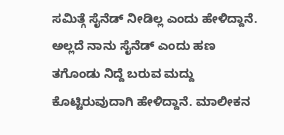ಸಮಿತ್ಗೆ ಸೈನೆಡ್ ನೀಡಿಲ್ಲ ಎಂದು ಹೇಳಿದ್ದಾನೆ. ಅಲ್ಲದೆ ನಾನು ಸೈನೆಡ್ ಎಂದು ಹಣ ತಗೊಂಡು ನಿದ್ದೆ ಬರುವ ಮದ್ದು ಕೊಟ್ಟಿರುವುದಾಗಿ ಹೇಳಿದ್ದಾನೆ. ಮಾಲೀಕನ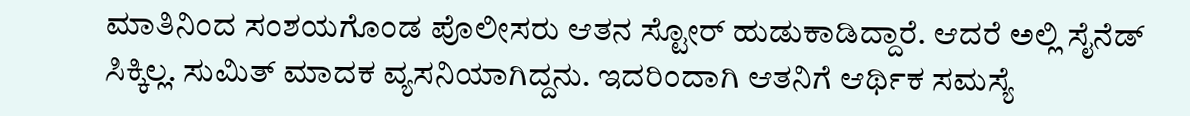ಮಾತಿನಿಂದ ಸಂಶಯಗೊಂಡ ಪೊಲೀಸರು ಆತನ ಸ್ಟೋರ್ ಹುಡುಕಾಡಿದ್ದಾರೆ. ಆದರೆ ಅಲ್ಲಿ ಸೈನೆಡ್ ಸಿಕ್ಕಿಲ್ಲ. ಸುಮಿತ್ ಮಾದಕ ವ್ಯಸನಿಯಾಗಿದ್ದನು. ಇದರಿಂದಾಗಿ ಆತನಿಗೆ ಆರ್ಥಿಕ ಸಮಸ್ಯೆ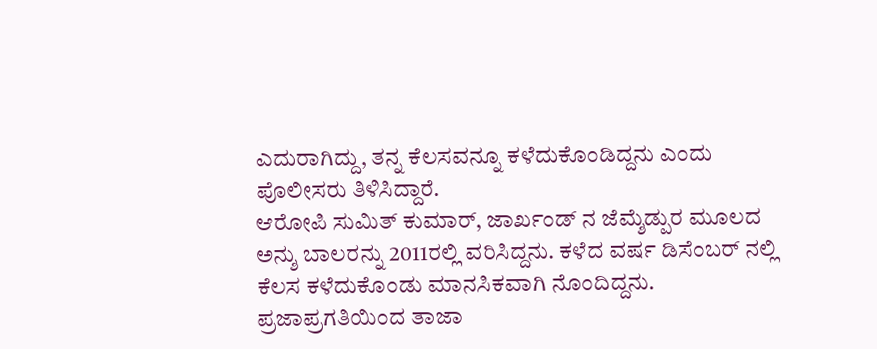ಎದುರಾಗಿದ್ದು, ತನ್ನ ಕೆಲಸವನ್ನೂ ಕಳೆದುಕೊಂಡಿದ್ದನು ಎಂದು ಪೊಲೀಸರು ತಿಳಿಸಿದ್ದಾರೆ.
ಆರೋಪಿ ಸುಮಿತ್ ಕುಮಾರ್, ಜಾರ್ಖಂಡ್ ನ ಜೆಮ್ಶೆಡ್ಪುರ ಮೂಲದ ಅನ್ಶು ಬಾಲರನ್ನು 2011ರಲ್ಲಿ ವರಿಸಿದ್ದನು. ಕಳೆದ ವರ್ಷ ಡಿಸೆಂಬರ್ ನಲ್ಲಿ ಕೆಲಸ ಕಳೆದುಕೊಂಡು ಮಾನಸಿಕವಾಗಿ ನೊಂದಿದ್ದನು.
ಪ್ರಜಾಪ್ರಗತಿಯಿಂದ ತಾಜಾ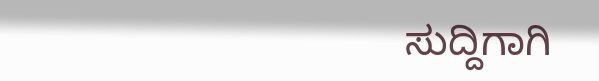ಸುದ್ದಿಗಾಗಿ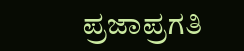ಪ್ರಜಾಪ್ರಗತಿ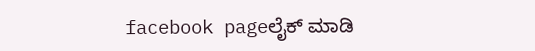facebook pageಲೈಕ್ ಮಾಡಿ